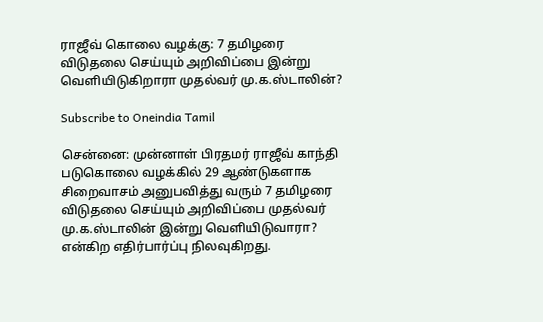ராஜீவ் கொலை வழக்கு: 7 தமிழரை விடுதலை செய்யும் அறிவிப்பை இன்று வெளியிடுகிறாரா முதல்வர் மு.க.ஸ்டாலின்?

Subscribe to Oneindia Tamil

சென்னை: முன்னாள் பிரதமர் ராஜீவ் காந்தி படுகொலை வழக்கில் 29 ஆண்டுகளாக சிறைவாசம் அனுபவித்து வரும் 7 தமிழரை விடுதலை செய்யும் அறிவிப்பை முதல்வர் மு.க.ஸ்டாலின் இன்று வெளியிடுவாரா? என்கிற எதிர்பார்ப்பு நிலவுகிறது.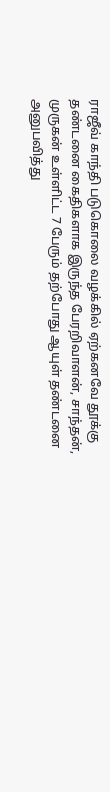ராஜீவ் காந்தி படுகொலை வழக்கில் ஏற்கனவே தூக்கு தண்டனை கைதிகளாக இருந்த பேரறிவாளன், சாந்தன், முருகன் உள்ளிட்ட 7 பேரும் தற்போது ஆயுள் தண்டனை அனுபவித்து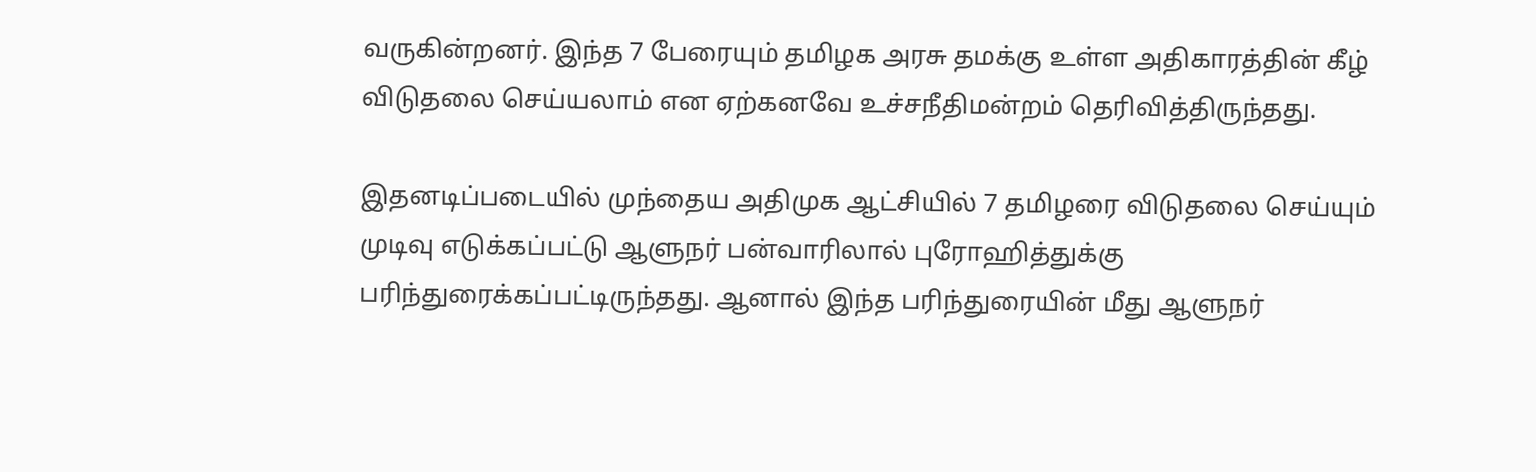வருகின்றனர். இந்த 7 பேரையும் தமிழக அரசு தமக்கு உள்ள அதிகாரத்தின் கீழ் விடுதலை செய்யலாம் என ஏற்கனவே உச்சநீதிமன்றம் தெரிவித்திருந்தது.

இதனடிப்படையில் முந்தைய அதிமுக ஆட்சியில் 7 தமிழரை விடுதலை செய்யும் முடிவு எடுக்கப்பட்டு ஆளுநர் பன்வாரிலால் புரோஹித்துக்கு பரிந்துரைக்கப்பட்டிருந்தது. ஆனால் இந்த பரிந்துரையின் மீது ஆளுநர்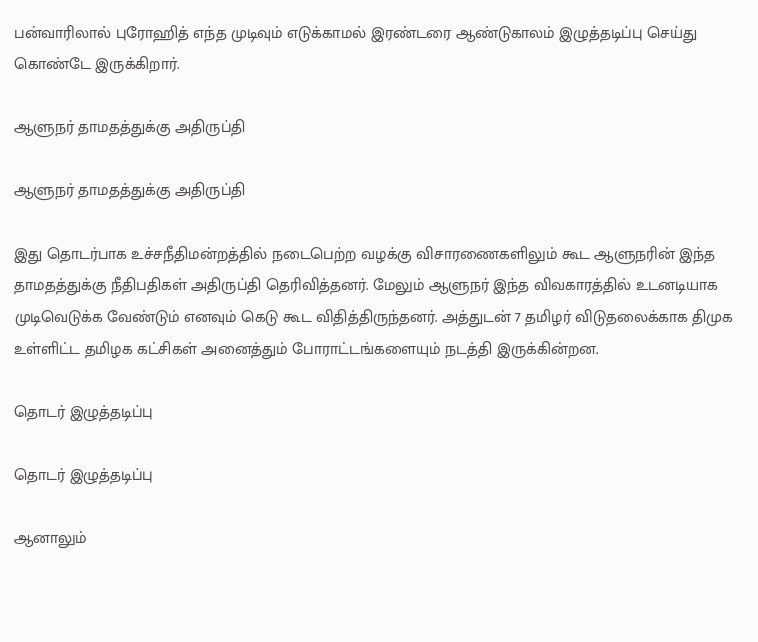பன்வாரிலால் புரோஹித் எந்த முடிவும் எடுக்காமல் இரண்டரை ஆண்டுகாலம் இழுத்தடிப்பு செய்து கொண்டே இருக்கிறார்.

ஆளுநர் தாமதத்துக்கு அதிருப்தி

ஆளுநர் தாமதத்துக்கு அதிருப்தி

இது தொடர்பாக உச்சநீதிமன்றத்தில் நடைபெற்ற வழக்கு விசாரணைகளிலும் கூட ஆளுநரின் இந்த தாமதத்துக்கு நீதிபதிகள் அதிருப்தி தெரிவித்தனர். மேலும் ஆளுநர் இந்த விவகாரத்தில் உடனடியாக முடிவெடுக்க வேண்டும் எனவும் கெடு கூட விதித்திருந்தனர். அத்துடன் 7 தமிழர் விடுதலைக்காக திமுக உள்ளிட்ட தமிழக கட்சிகள் அனைத்தும் போராட்டங்களையும் நடத்தி இருக்கின்றன.

தொடர் இழுத்தடிப்பு

தொடர் இழுத்தடிப்பு

ஆனாலும்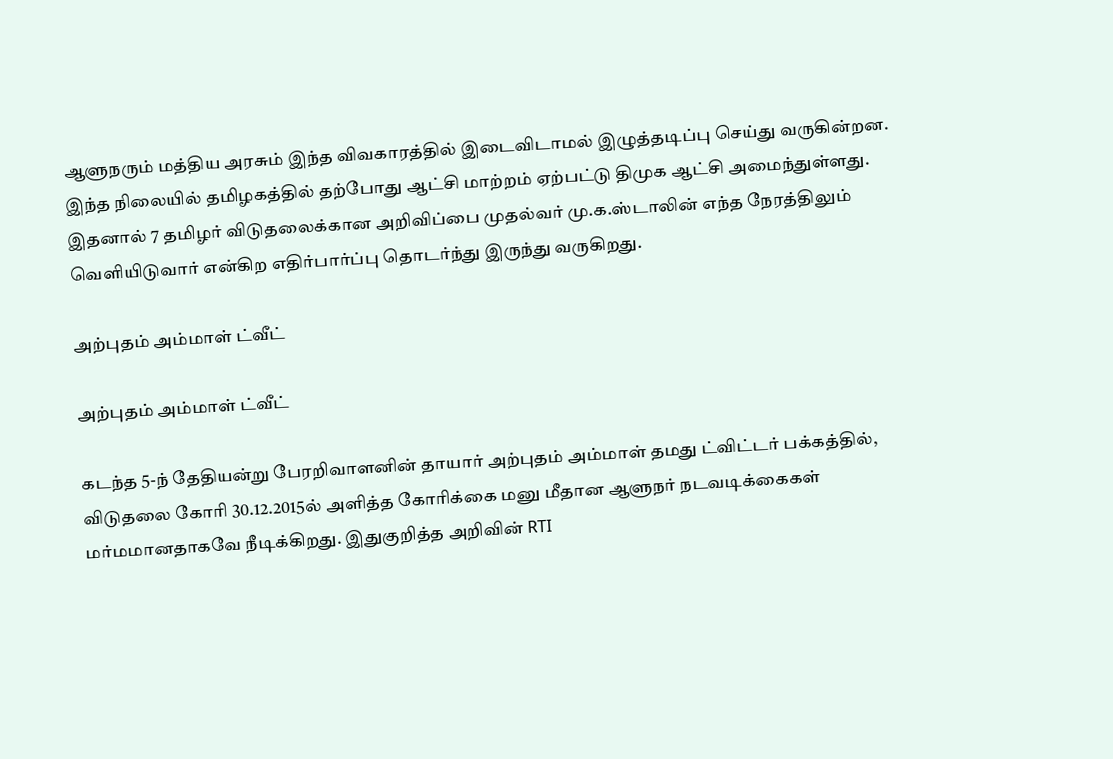ஆளுநரும் மத்திய அரசும் இந்த விவகாரத்தில் இடைவிடாமல் இழுத்தடிப்பு செய்து வருகின்றன. இந்த நிலையில் தமிழகத்தில் தற்போது ஆட்சி மாற்றம் ஏற்பட்டு திமுக ஆட்சி அமைந்துள்ளது. இதனால் 7 தமிழர் விடுதலைக்கான அறிவிப்பை முதல்வர் மு.க.ஸ்டாலின் எந்த நேரத்திலும் வெளியிடுவார் என்கிற எதிர்பார்ப்பு தொடர்ந்து இருந்து வருகிறது.

அற்புதம் அம்மாள் ட்வீட்

அற்புதம் அம்மாள் ட்வீட்

கடந்த 5-ந் தேதியன்று பேரறிவாளனின் தாயார் அற்புதம் அம்மாள் தமது ட்விட்டர் பக்கத்தில், விடுதலை கோரி 30.12.2015ல் அளித்த கோரிக்கை மனு மீதான ஆளுநர் நடவடிக்கைகள் மர்மமானதாகவே நீடிக்கிறது. இதுகுறித்த அறிவின் RTI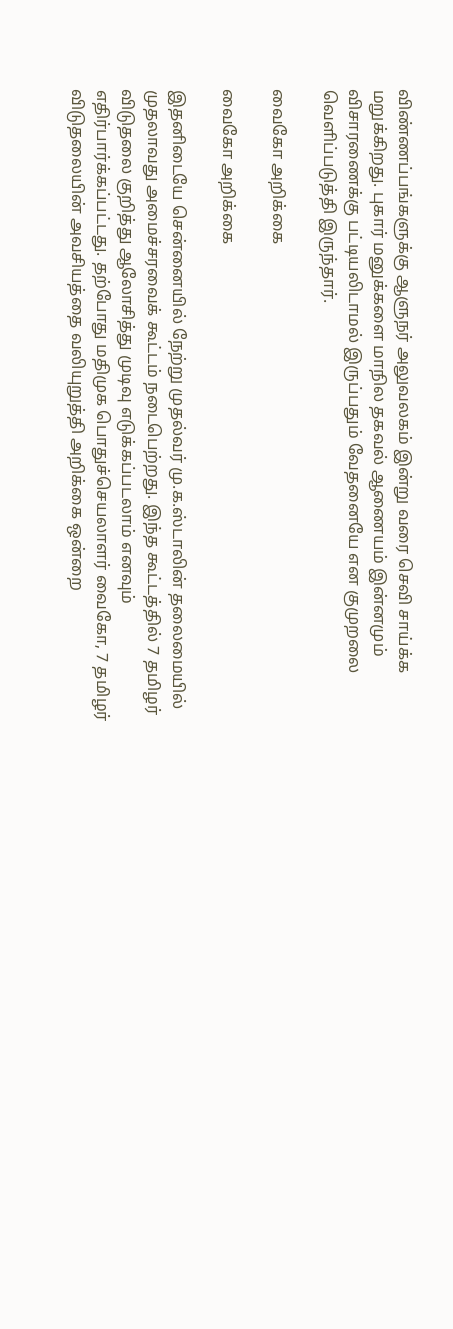விண்ணப்பங்களுக்கு ஆளுநர் அலுவலகம் இன்று வரை செவி சாய்க்க மறுக்கிறது. புகார் மனுக்களை மாநில தகவல் ஆணையம் இன்னமும் விசாரணைக்கு பட்டியலிடாமல் இருப்பதும் வேதனையே என குமுறலை வெளிப்படுத்தி இருந்தார்.

வைகோ அறிக்கை

வைகோ அறிக்கை

இதனிடையே சென்னையில் நேற்று முதல்வர் மு.க.ஸ்டாலின் தலைமையில் முதலாவது அமைச்சரவைக் கூட்டம் நடைபெற்றது. இந்த கூட்டத்தில் 7 தமிழர் விடுதலை குறித்து ஆலோசித்து முடிவு எடுக்கப்படலாம் எனவும் எதிர்பார்க்கப்பட்டது. தற்போது மதிமுக பொதுச்செயலாளர் வைகோ, 7 தமிழர் விடுதலையின் அவசியத்தை வலியுறுத்தி அறிக்கை ஒன்றை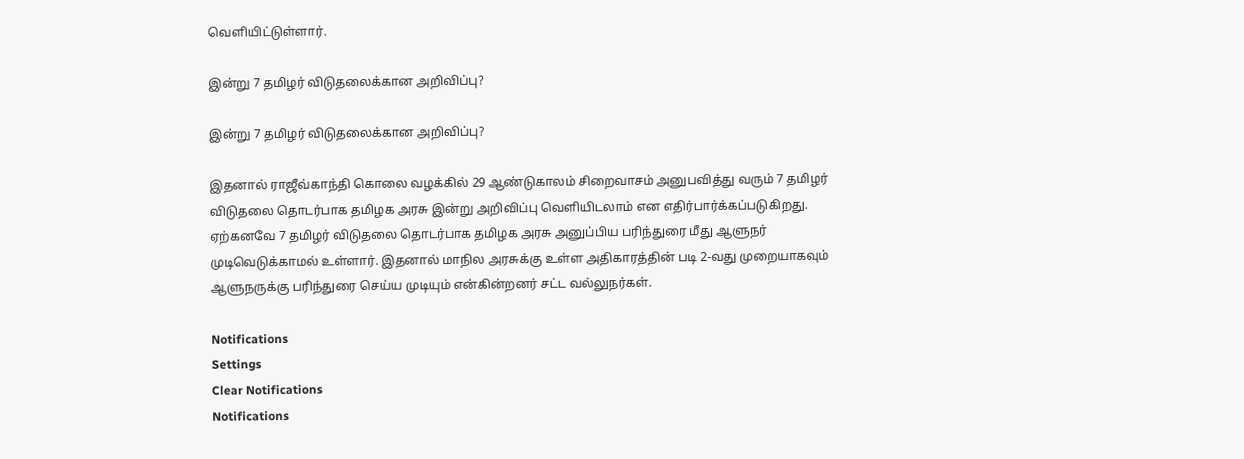வெளியிட்டுள்ளார்.

இன்று 7 தமிழர் விடுதலைக்கான அறிவிப்பு?

இன்று 7 தமிழர் விடுதலைக்கான அறிவிப்பு?

இதனால் ராஜீவ்காந்தி கொலை வழக்கில் 29 ஆண்டுகாலம் சிறைவாசம் அனுபவித்து வரும் 7 தமிழர் விடுதலை தொடர்பாக தமிழக அரசு இன்று அறிவிப்பு வெளியிடலாம் என எதிர்பார்க்கப்படுகிறது. ஏற்கனவே 7 தமிழர் விடுதலை தொடர்பாக தமிழக அரசு அனுப்பிய பரிந்துரை மீது ஆளுநர் முடிவெடுக்காமல் உள்ளார். இதனால் மாநில அரசுக்கு உள்ள அதிகாரத்தின் படி 2-வது முறையாகவும் ஆளுநருக்கு பரிந்துரை செய்ய முடியும் என்கின்றனர் சட்ட வல்லுநர்கள்.

Notifications
Settings
Clear Notifications
Notifications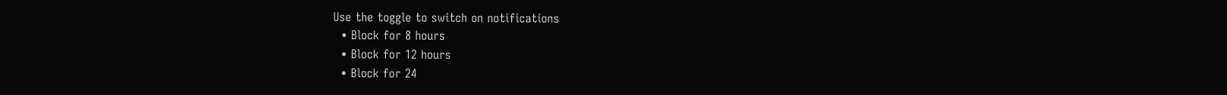Use the toggle to switch on notifications
  • Block for 8 hours
  • Block for 12 hours
  • Block for 24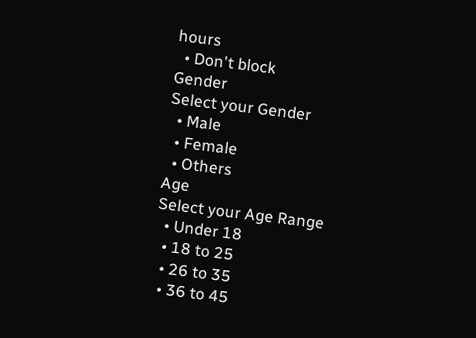hours
  • Don't block
Gender
Select your Gender
  • Male
  • Female
  • Others
Age
Select your Age Range
  • Under 18
  • 18 to 25
  • 26 to 35
  • 36 to 45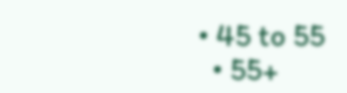• 45 to 55
  • 55+